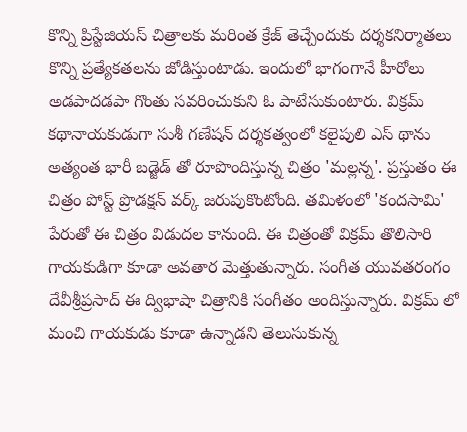కొన్ని ప్రిస్టేజియస్ చిత్రాలకు మరింత క్రేజ్ తెచ్చేందుకు దర్శకనిర్మాతలు కొన్ని ప్రత్యేకతలను జోడిస్తుంటాడు. ఇందులో భాగంగానే హీరోలు అడపాదడపా గొంతు సవరించుకుని ఓ పాటేసుకుంటారు. విక్రమ్ కథానాయకుడుగా సుశీ గణేషన్ దర్శకత్వంలో కలైపులి ఎస్ థాను అత్యంత భారీ బడ్జెడ్ తో రూపొందిస్తున్న చిత్రం 'మల్లన్న'. ప్రస్తుతం ఈ చిత్రం పోస్ట్ ప్రొడక్షన్ వర్క్ జరుపుకొంటోంది. తమిళంలో 'కందసామి' పేరుతో ఈ చిత్రం విడుదల కానుంది. ఈ చిత్రంతో విక్రమ్ తొలిసారి గాయకుడిగా కూడా అవతార మెత్తుతున్నారు. సంగీత యువతరంగం దేవీశ్రీప్రసాద్ ఈ ద్విభాషా చిత్రానికి సంగీతం అందిస్తున్నారు. విక్రమ్ లో మంచి గాయకుడు కూడా ఉన్నాడని తెలుసుకున్న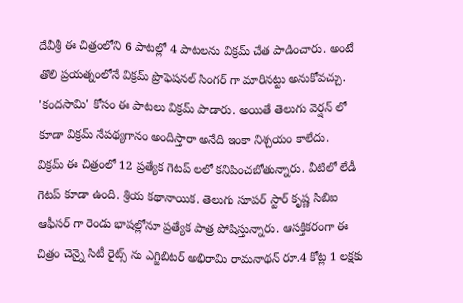దేవీశ్రీ ఈ చిత్రంలోని 6 పాటల్లో 4 పాటలను విక్రమ్ చేత పాడించారు. అంటే తొలి ప్రయత్నంలోనే విక్రమ్ ప్రొఫెషనల్ సింగర్ గా మారినట్టు అనుకోవచ్చు. 'కందసామి' కోసం ఈ పాటలు విక్రమ్ పాడారు. అయితే తెలుగు వెర్షన్ లో కూడా విక్రమ్ నేపథ్యగానం అందిస్తారా అనేది ఇంకా నిశ్చయం కాలేదు.
విక్రమ్ ఈ చిత్రంలో 12 ప్రత్యేక గెటప్ లలో కనిపించబోతున్నారు. వీటిలో లేడీ గెటప్ కూడా ఉంది. శ్రియ కథానాయిక. తెలుగు సూపర్ స్టార్ కృష్ణ సిబిఐ ఆఫీసర్ గా రెండు భాషల్లోనూ ప్రత్యేక పాత్ర పోషిస్తున్నారు. ఆసక్తికరంగా ఈ చిత్రం చెన్నై సిటీ రైట్స్ ను ఎగ్జిబిటర్ అభిరామి రామనాథన్ రూ.4 కోట్ల 1 లక్షకు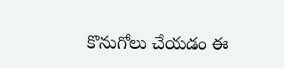కొనుగోలు చేయడం ఈ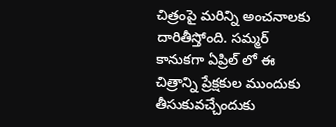చిత్రంపై మరిన్ని అంచనాలకు దారితీస్తోంది. సమ్మర్ కానుకగా ఏప్రిల్ లో ఈ చిత్రాన్ని ప్రేక్షకుల ముందుకు తీసుకువచ్చేందుకు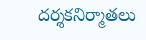దర్శకనిర్మాతలు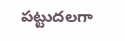పట్టుదలగా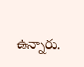ఉన్నారు.